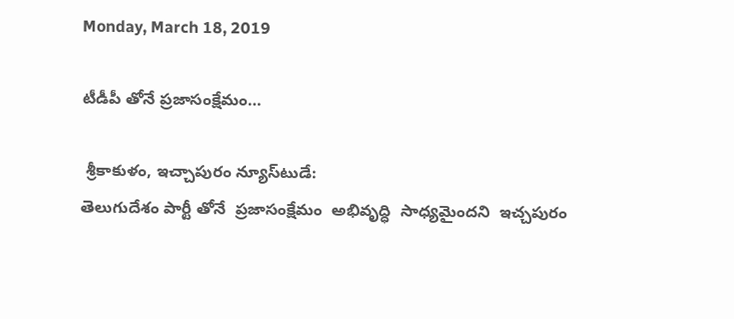Monday, March 18, 2019

టీడీపీ తోనే ప్రజాసంక్షేమం…

 శ్రీకాకుళం, ఇచ్చాపురం న్యూస్‌టుడే:
తెలుగుదేశం పార్టీ తోనే  ప్రజాసంక్షేమం  అభివృద్ధి  సాధ్యమైందని  ఇచ్చపురం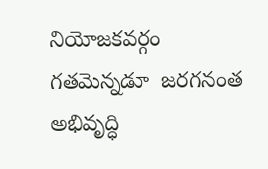నియోజకవర్గం  గతమెన్నడూ  జరగనంత  అభివృద్ధి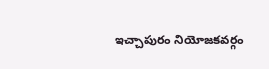ఇచ్చాపురం నియోజకవర్గం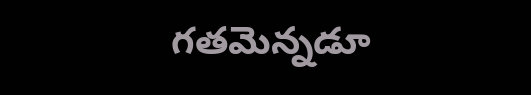గతమెన్నడూ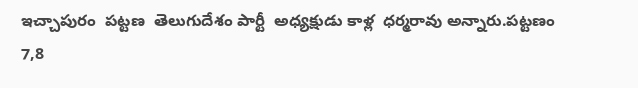ఇచ్చాపురం  పట్టణ  తెలుగుదేశం పార్టీ  అధ్యక్షుడు కాళ్ల  ధర్మరావు అన్నారు.పట్టణం  7,8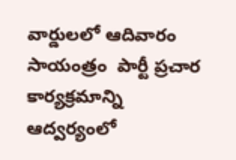వార్డులలో ఆదివారం సాయంత్రం  పార్టీ ప్రచార కార్యక్రమాన్ని ఆద్వర్యంలో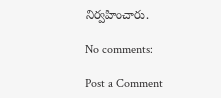నిర్వహించారు.

No comments:

Post a Comment